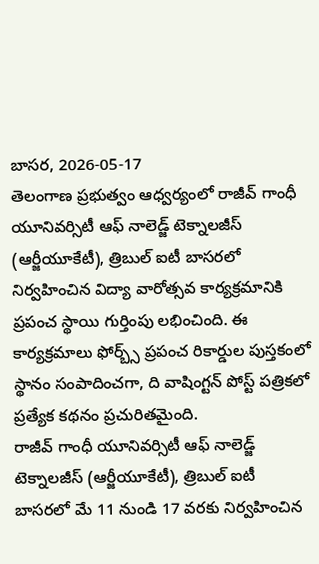బాసర, 2026-05-17
తెలంగాణ ప్రభుత్వం ఆధ్వర్యంలో రాజీవ్ గాంధీ యూనివర్సిటీ ఆఫ్ నాలెడ్జ్ టెక్నాలజీస్ (ఆర్జీయూకేటీ), త్రిబుల్ ఐటీ బాసరలో నిర్వహించిన విద్యా వారోత్సవ కార్యక్రమానికి ప్రపంచ స్థాయి గుర్తింపు లభించింది. ఈ కార్యక్రమాలు ఫోర్బ్స్ ప్రపంచ రికార్డుల పుస్తకంలో స్థానం సంపాదించగా, ది వాషింగ్టన్ పోస్ట్ పత్రికలో ప్రత్యేక కథనం ప్రచురితమైంది.
రాజీవ్ గాంధీ యూనివర్సిటీ ఆఫ్ నాలెడ్జ్ టెక్నాలజీస్ (ఆర్జీయూకేటీ), త్రిబుల్ ఐటీ బాసరలో మే 11 నుండి 17 వరకు నిర్వహించిన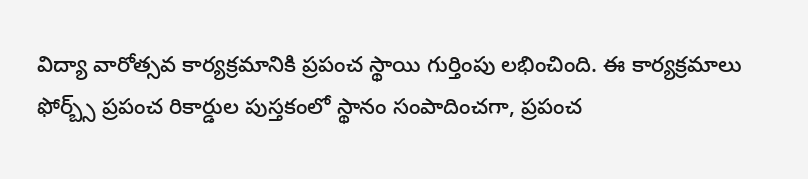విద్యా వారోత్సవ కార్యక్రమానికి ప్రపంచ స్థాయి గుర్తింపు లభించింది. ఈ కార్యక్రమాలు ఫోర్బ్స్ ప్రపంచ రికార్డుల పుస్తకంలో స్థానం సంపాదించగా, ప్రపంచ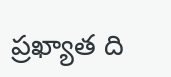ప్రఖ్యాత ది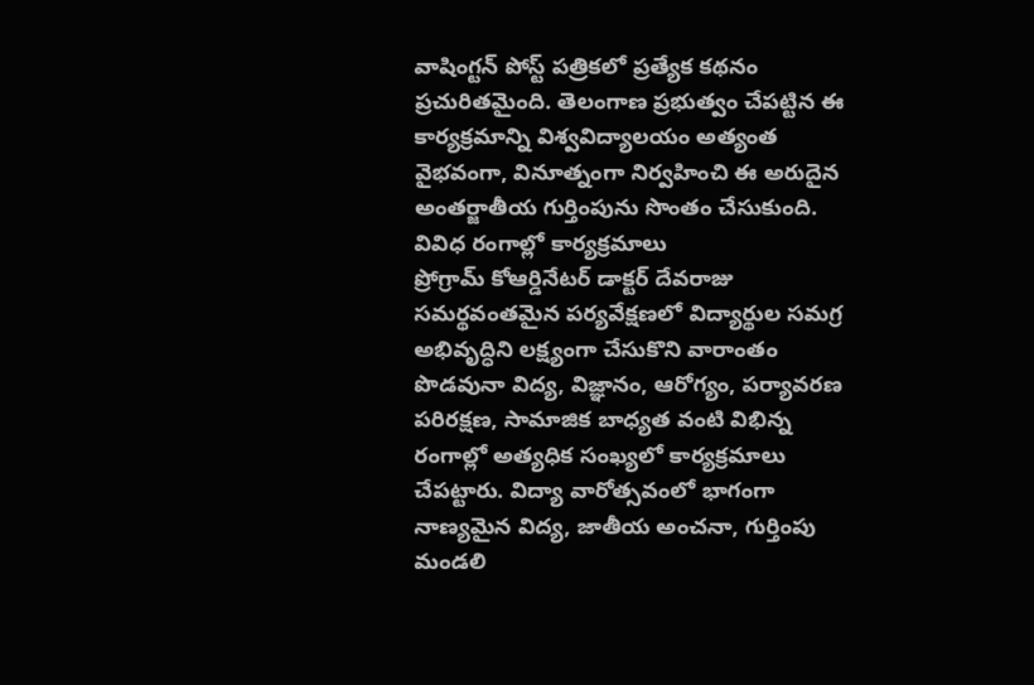వాషింగ్టన్ పోస్ట్ పత్రికలో ప్రత్యేక కథనం ప్రచురితమైంది. తెలంగాణ ప్రభుత్వం చేపట్టిన ఈ కార్యక్రమాన్ని విశ్వవిద్యాలయం అత్యంత వైభవంగా, వినూత్నంగా నిర్వహించి ఈ అరుదైన అంతర్జాతీయ గుర్తింపును సొంతం చేసుకుంది.
వివిధ రంగాల్లో కార్యక్రమాలు
ప్రోగ్రామ్ కోఆర్డినేటర్ డాక్టర్ దేవరాజు సమర్థవంతమైన పర్యవేక్షణలో విద్యార్థుల సమగ్ర అభివృద్ధిని లక్ష్యంగా చేసుకొని వారాంతం పొడవునా విద్య, విజ్ఞానం, ఆరోగ్యం, పర్యావరణ పరిరక్షణ, సామాజిక బాధ్యత వంటి విభిన్న రంగాల్లో అత్యధిక సంఖ్యలో కార్యక్రమాలు చేపట్టారు. విద్యా వారోత్సవంలో భాగంగా నాణ్యమైన విద్య, జాతీయ అంచనా, గుర్తింపు మండలి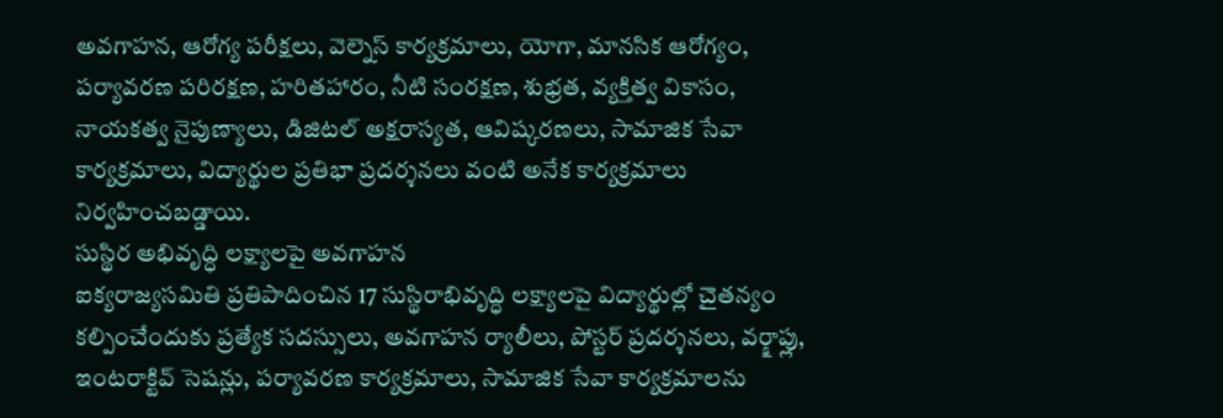అవగాహన, ఆరోగ్య పరీక్షలు, వెల్నెస్ కార్యక్రమాలు, యోగా, మానసిక ఆరోగ్యం, పర్యావరణ పరిరక్షణ, హరితహారం, నీటి సంరక్షణ, శుభ్రత, వ్యక్తిత్వ వికాసం, నాయకత్వ నైపుణ్యాలు, డిజిటల్ అక్షరాస్యత, ఆవిష్కరణలు, సామాజిక సేవా కార్యక్రమాలు, విద్యార్థుల ప్రతిభా ప్రదర్శనలు వంటి అనేక కార్యక్రమాలు నిర్వహించబడ్డాయి.
సుస్థిర అభివృద్ధి లక్ష్యాలపై అవగాహన
ఐక్యరాజ్యసమితి ప్రతిపాదించిన 17 సుస్థిరాభివృద్ధి లక్ష్యాలపై విద్యార్థుల్లో చైతన్యం కల్పించేందుకు ప్రత్యేక సదస్సులు, అవగాహన ర్యాలీలు, పోస్టర్ ప్రదర్శనలు, వర్క్షాప్లు, ఇంటరాక్టివ్ సెషన్లు, పర్యావరణ కార్యక్రమాలు, సామాజిక సేవా కార్యక్రమాలను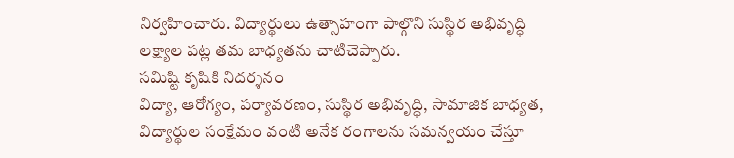నిర్వహించారు. విద్యార్థులు ఉత్సాహంగా పాల్గొని సుస్థిర అభివృద్ధి లక్ష్యాల పట్ల తమ బాధ్యతను చాటిచెప్పారు.
సమిష్టి కృషికి నిదర్శనం
విద్యా, ఆరోగ్యం, పర్యావరణం, సుస్థిర అభివృద్ధి, సామాజిక బాధ్యత, విద్యార్థుల సంక్షేమం వంటి అనేక రంగాలను సమన్వయం చేస్తూ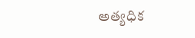అత్యధిక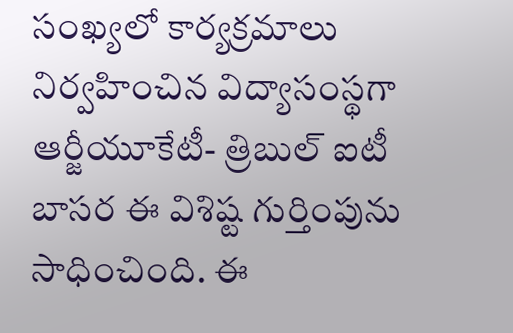సంఖ్యలో కార్యక్రమాలు నిర్వహించిన విద్యాసంస్థగా ఆర్జీయూకేటీ- త్రిబుల్ ఐటీ బాసర ఈ విశిష్ట గుర్తింపును సాధించింది. ఈ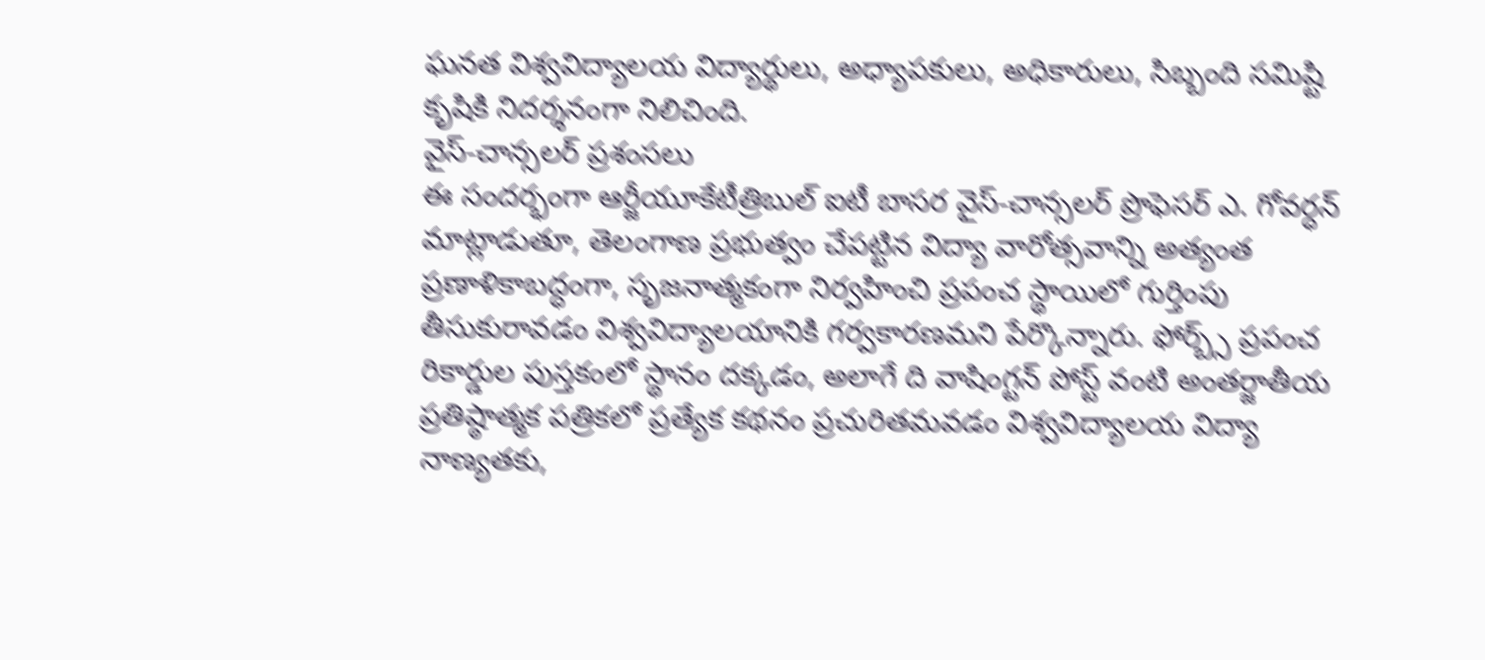ఘనత విశ్వవిద్యాలయ విద్యార్థులు, అధ్యాపకులు, అధికారులు, సిబ్బంది సమిష్టి కృషికి నిదర్శనంగా నిలిచింది.
వైస్-చాన్సలర్ ప్రశంసలు
ఈ సందర్భంగా ఆర్జీయూకేటీత్రిబుల్ ఐటీ బాసర వైస్-చాన్సలర్ ప్రొఫెసర్ ఎ. గోవర్ధన్ మాట్లాడుతూ, తెలంగాణ ప్రభుత్వం చేపట్టిన విద్యా వారోత్సవాన్ని అత్యంత ప్రణాళికాబద్ధంగా, సృజనాత్మకంగా నిర్వహించి ప్రపంచ స్థాయిలో గుర్తింపు తీసుకురావడం విశ్వవిద్యాలయానికి గర్వకారణమని పేర్కొన్నారు. ఫోర్బ్స్ ప్రపంచ రికార్డుల పుస్తకంలో స్థానం దక్కడం, అలాగే ది వాషింగ్టన్ పోస్ట్ వంటి అంతర్జాతీయ ప్రతిష్ఠాత్మక పత్రికలో ప్రత్యేక కథనం ప్రచురితమవడం విశ్వవిద్యాలయ విద్యా నాణ్యతకు,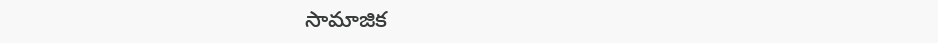సామాజిక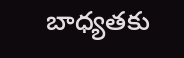బాధ్యతకు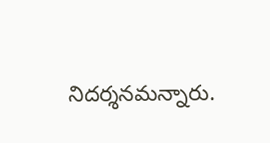నిదర్శనమన్నారు.